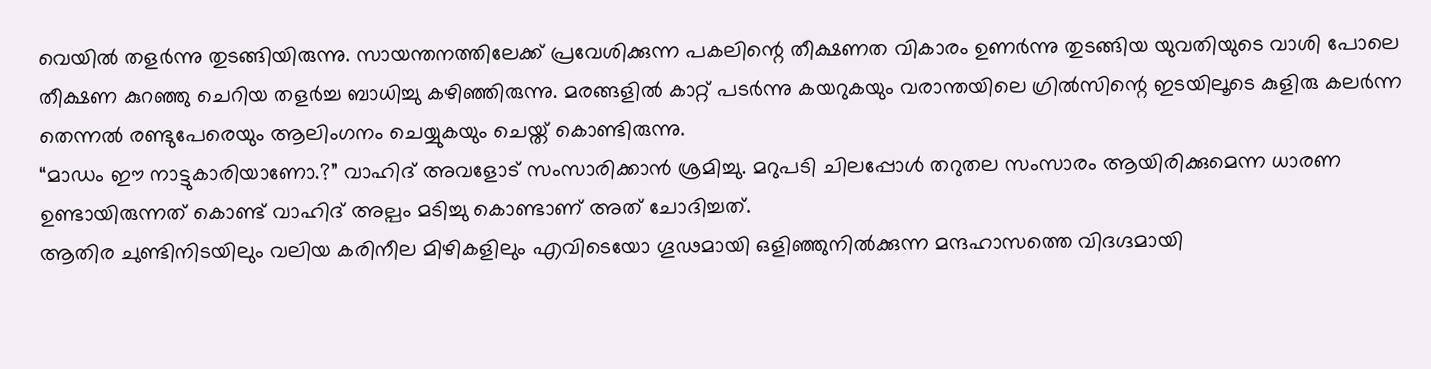വെയിൽ തളർന്നു തുടങ്ങിയിരുന്നു. സായന്തനത്തിലേക്ക് പ്രവേശിക്കുന്ന പകലിന്റെ തീക്ഷണത വികാരം ഉണർന്നു തുടങ്ങിയ യുവതിയുടെ വാശി പോലെ തീക്ഷണ കുറഞ്ഞു ചെറിയ തളർച്ച ബാധിച്ചു കഴിഞ്ഞിരുന്നു. മരങ്ങളിൽ കാറ്റ് പടർന്നു കയറുകയും വരാന്തയിലെ ഗ്രിൽസിന്റെ ഇടയിലൂടെ കുളിരു കലർന്ന തെന്നൽ രണ്ടുപേരെയും ആലിംഗനം ചെയ്യുകയും ചെയ്ത് കൊണ്ടിരുന്നു.
“മാഡം ഈ നാട്ടുകാരിയാണോ.?” വാഹിദ് അവളോട് സംസാരിക്കാൻ ശ്രമിച്ചു. മറുപടി ചിലപ്പോൾ തറുതല സംസാരം ആയിരിക്കുമെന്ന ധാരണ ഉണ്ടായിരുന്നത് കൊണ്ട് വാഹിദ് അല്പം മടിച്ചു കൊണ്ടാണ് അത് ചോദിച്ചത്.
ആതിര ചുണ്ടിനിടയിലും വലിയ കരിനീല മിഴികളിലും എവിടെയോ ഗൂഢമായി ഒളിഞ്ഞുനിൽക്കുന്ന മന്ദഹാസത്തെ വിദഗ്ദമായി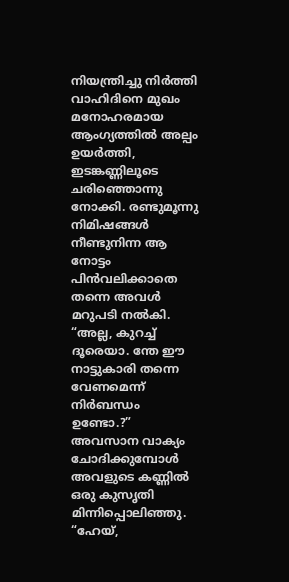നിയന്ത്രിച്ചു നിർത്തി വാഹിദിനെ മുഖം മനോഹരമായ ആംഗ്യത്തിൽ അല്പം ഉയർത്തി, ഇടങ്കണ്ണിലൂടെ ചരിഞ്ഞൊന്നു നോക്കി. രണ്ടുമൂന്നു നിമിഷങ്ങൾ നീണ്ടുനിന്ന ആ നോട്ടം പിൻവലിക്കാതെ തന്നെ അവൾ മറുപടി നൽകി.
“അല്ല, കുറച്ച് ദൂരെയാ. ന്തേ ഈ നാട്ടുകാരി തന്നെ വേണമെന്ന് നിർബന്ധം ഉണ്ടോ.?” അവസാന വാക്യം ചോദിക്കുമ്പോൾ അവളുടെ കണ്ണിൽ ഒരു കുസൃതി മിന്നിപ്പൊലിഞ്ഞു.
“ഹേയ്,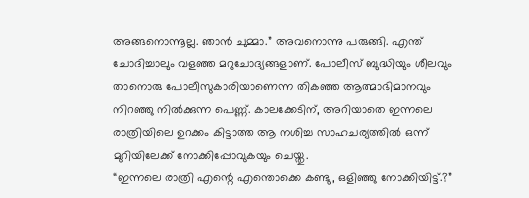അങ്ങനൊന്നൂല്ല. ഞാൻ ചുമ്മാ.” അവനൊന്നു പരുങ്ങി. എന്ത് ചോദിച്ചാലും വളഞ്ഞ മറുചോദ്യങ്ങളാണ്. പോലീസ് ബുദ്ധിയും ശീലവും താനൊരു പോലീസുകാരിയാണെന്ന തികഞ്ഞ ആത്മാഭിമാനവും നിറഞ്ഞു നിൽക്കുന്ന പെണ്ണ്. കാലക്കേടിന്, അറിയാതെ ഇന്നലെ രാത്രിയിലെ ഉറക്കം കിട്ടാത്ത ആ നശിച്ച സാഹചര്യത്തിൽ ഒന്ന് മുറിയിലേക്ക് നോക്കിപ്പോവുകയും ചെയ്തു.
“ഇന്നലെ രാത്രി എന്റെ എന്തൊക്കെ കണ്ടു, ഒളിഞ്ഞു നോക്കിയിട്ട്.?”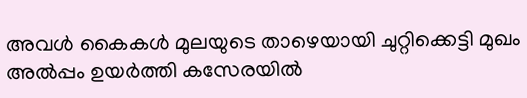അവൾ കൈകൾ മുലയുടെ താഴെയായി ചുറ്റിക്കെട്ടി മുഖം അൽപ്പം ഉയർത്തി കസേരയിൽ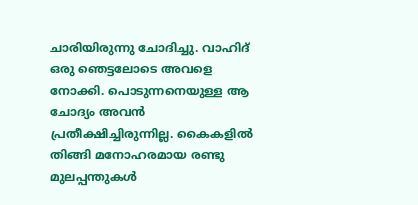ചാരിയിരുന്നു ചോദിച്ചു. വാഹിദ് ഒരു ഞെട്ടലോടെ അവളെ നോക്കി. പൊടുന്നനെയുള്ള ആ ചോദ്യം അവൻ പ്രതീക്ഷിച്ചിരുന്നില്ല. കൈകളിൽ തിങ്ങി മനോഹരമായ രണ്ടു മുലപ്പന്തുകൾ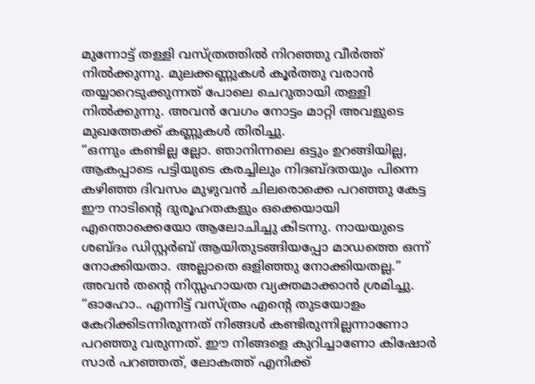മുന്നോട്ട് തള്ളി വസ്ത്രത്തിൽ നിറഞ്ഞു വീർത്ത് നിൽക്കുന്നു. മുലക്കണ്ണുകൾ കൂർത്തു വരാൻ തയ്യാറെടുക്കുന്നത് പോലെ ചെറുതായി തള്ളി നിൽക്കുന്നു. അവൻ വേഗം നോട്ടം മാറ്റി അവളുടെ മുഖത്തേക്ക് കണ്ണുകൾ തിരിച്ചു.
“ഒന്നും കണ്ടില്ല ല്ലോ. ഞാനിന്നലെ ഒട്ടും ഉറങ്ങിയില്ല, ആകപ്പാടെ പട്ടിയുടെ കരച്ചിലും നിദബ്ദതയും പിന്നെ കഴിഞ്ഞ ദിവസം മുഴുവൻ ചിലരൊക്കെ പറഞ്ഞു കേട്ട ഈ നാടിന്റെ ദുരൂഹതകളും ഒക്കെയായി എന്തൊക്കെയോ ആലോചിച്ചു കിടന്നു. നായയുടെ ശബ്ദം ഡിസ്റ്റർബ് ആയിതുടങ്ങിയപ്പോ മാഡത്തെ ഒന്ന് നോക്കിയതാ. അല്ലാതെ ഒളിഞ്ഞു നോക്കിയതല്ല.” അവൻ തന്റെ നിസ്സഹായത വ്യക്തമാക്കാൻ ശ്രമിച്ചു.
“ഓഹോ.. എന്നിട്ട് വസ്ത്രം എന്റെ തുടയോളം കേറിക്കിടന്നിരുന്നത് നിങ്ങൾ കണ്ടിരുന്നില്ലന്നാണോ പറഞ്ഞു വരുന്നത്. ഈ നിങ്ങളെ കുറിച്ചാണോ കിഷോർ സാർ പറഞ്ഞത്, ലോകത്ത് എനിക്ക്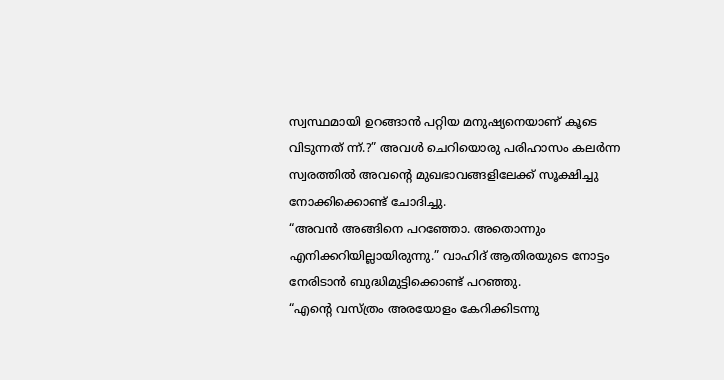സ്വസ്ഥമായി ഉറങ്ങാൻ പറ്റിയ മനുഷ്യനെയാണ് കൂടെ വിടുന്നത് ന്ന്.?” അവൾ ചെറിയൊരു പരിഹാസം കലർന്ന സ്വരത്തിൽ അവന്റെ മുഖഭാവങ്ങളിലേക്ക് സൂക്ഷിച്ചു നോക്കിക്കൊണ്ട് ചോദിച്ചു.
“അവൻ അങ്ങിനെ പറഞ്ഞോ. അതൊന്നും എനിക്കറിയില്ലായിരുന്നു.” വാഹിദ് ആതിരയുടെ നോട്ടം നേരിടാൻ ബുദ്ധിമുട്ടിക്കൊണ്ട് പറഞ്ഞു.
“എന്റെ വസ്ത്രം അരയോളം കേറിക്കിടന്നു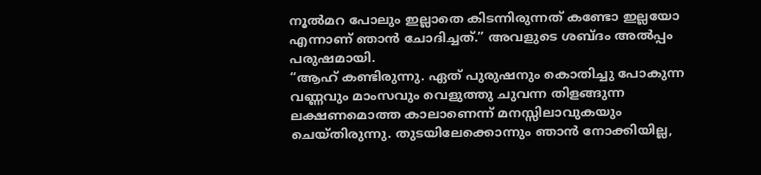നൂൽമറ പോലും ഇല്ലാതെ കിടന്നിരുന്നത് കണ്ടോ ഇല്ലയോ എന്നാണ് ഞാൻ ചോദിച്ചത്.” അവളുടെ ശബ്ദം അൽപ്പം പരുഷമായി.
“ആഹ് കണ്ടിരുന്നു. ഏത് പുരുഷനും കൊതിച്ചു പോകുന്ന വണ്ണവും മാംസവും വെളുത്തു ചുവന്ന തിളങ്ങുന്ന ലക്ഷണമൊത്ത കാലാണെന്ന് മനസ്സിലാവുകയും ചെയ്തിരുന്നു. തുടയിലേക്കൊന്നും ഞാൻ നോക്കിയില്ല,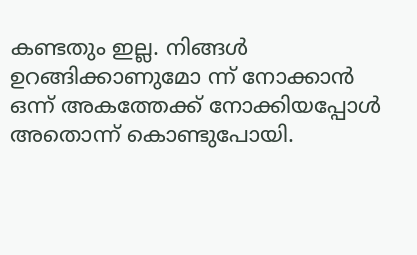കണ്ടതും ഇല്ല. നിങ്ങൾ ഉറങ്ങിക്കാണുമോ ന്ന് നോക്കാൻ ഒന്ന് അകത്തേക്ക് നോക്കിയപ്പോൾ അതൊന്ന് കൊണ്ടുപോയി.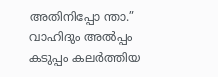അതിനിപ്പോ ന്താ.” വാഹിദും അൽപ്പം കടുപ്പം കലർത്തിയ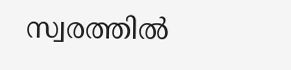സ്വരത്തിൽ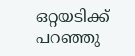ഒറ്റയടിക്ക് പറഞ്ഞു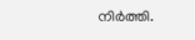നിർത്തി.